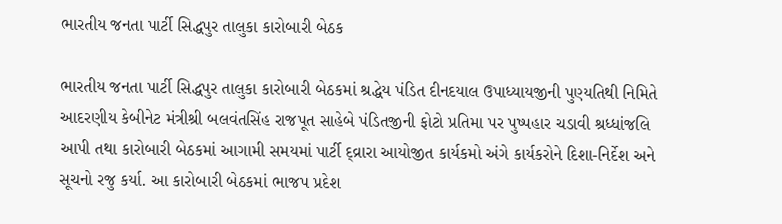ભારતીય જનતા પાર્ટી સિદ્ધપુર તાલુકા કારોબારી બેઠક

ભારતીય જનતા પાર્ટી સિદ્ધપુર તાલુકા કારોબારી બેઠકમાં શ્રદ્ધેય પંડિત દીનદયાલ ઉપાધ્યાયજીની પુણ્યતિથી નિમિતે આદરણીય કેબીનેટ મંત્રીશ્રી બલવંતસિંહ રાજપૂત સાહેબે પંડિતજીની ફોટો પ્રતિમા પર પુષ્પહાર ચડાવી શ્રધ્ધાંજલિ આપી તથા કારોબારી બેઠકમાં આગામી સમયમાં પાર્ટી દ્વ્રારા આયોજીત કાર્યકમો અંગે કાર્યકરોને દિશા-નિર્દેશ અને સૂચનો રજુ કર્યા. આ કારોબારી બેઠકમાં ભાજપ પ્રદેશ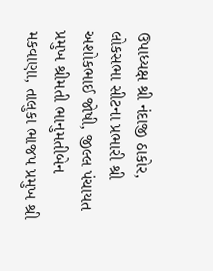ઉપાધ્યક્ષ શ્રી નંદાજી ઠાકોર, લોકસભા સીટના પ્રભારી શ્રી અશોકભાઈ જોષી, જીલ્લ પંચાયત પ્રમુખ શ્રીમતી ભાનુમતીબેન મકવાણા, તાલુકા ભાજપ પ્રમુખ શ્રી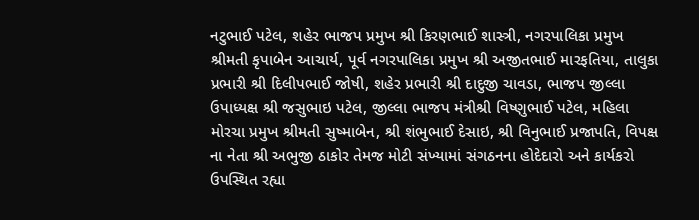નટુભાઈ પટેલ, શહેર ભાજપ પ્રમુખ શ્રી કિરણભાઈ શાસ્ત્રી, નગરપાલિકા પ્રમુખ શ્રીમતી કૃપાબેન આચાર્ય, પૂર્વ નગરપાલિકા પ્રમુખ શ્રી અજીતભાઈ મારફતિયા, તાલુકા પ્રભારી શ્રી દિલીપભાઈ જોષી, શહેર પ્રભારી શ્રી દાદુજી ચાવડા, ભાજપ જીલ્લા ઉપાધ્યક્ષ શ્રી જસુભાઇ પટેલ, જીલ્લા ભાજપ મંત્રીશ્રી વિષ્ણુભાઈ પટેલ, મહિલા મોરચા પ્રમુખ શ્રીમતી સુષ્માબેન, શ્રી શંભુભાઈ દેસાઇ, શ્રી વિનુભાઈ પ્રજાપતિ, વિપક્ષ ના નેતા શ્રી અભુજી ઠાકોર તેમજ મોટી સંખ્યામાં સંગઠનના હોદેદારો અને કાર્યકરો ઉપસ્થિત રહ્યા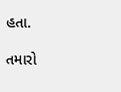હતા.

તમારો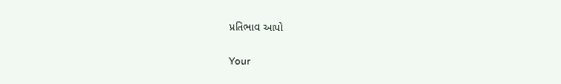પ્રતિભાવ આપો

Your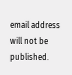email address will not be published.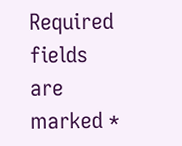Required fields are marked *